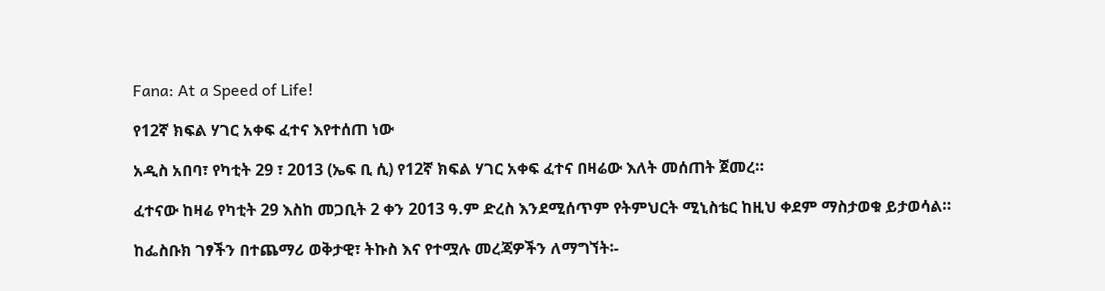Fana: At a Speed of Life!

የ12ኛ ክፍል ሃገር አቀፍ ፈተና እየተሰጠ ነው

አዲስ አበባ፣ የካቲት 29 ፣ 2013 (ኤፍ ቢ ሲ) የ12ኛ ክፍል ሃገር አቀፍ ፈተና በዛሬው እለት መሰጠት ጀመረ።

ፈተናው ከዛሬ የካቲት 29 እስከ መጋቢት 2 ቀን 2013 ዓ.ም ድረስ እንደሚሰጥም የትምህርት ሚኒስቴር ከዚህ ቀደም ማስታወቁ ይታወሳል።

ከፌስቡክ ገፃችን በተጨማሪ ወቅታዊ፣ ትኩስ እና የተሟሉ መረጃዎችን ለማግኘት፡-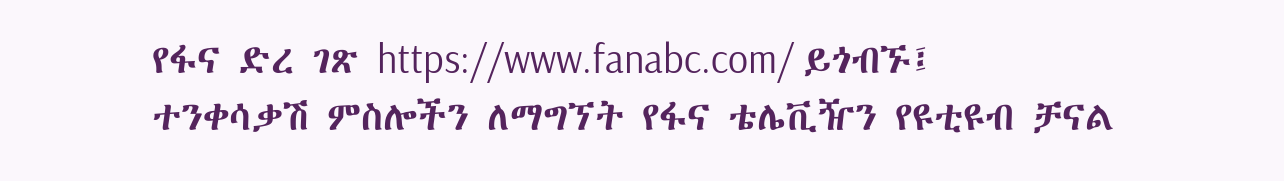የፋና ድረ ገጽ https://www.fanabc.com/ ይጎብኙ፤
ተንቀሳቃሽ ምስሎችን ለማግኘት የፋና ቴሌቪዥን የዩቲዩብ ቻናል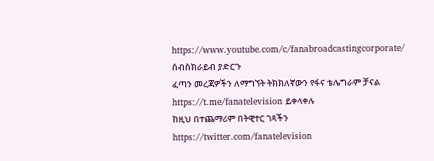https://www.youtube.com/c/fanabroadcastingcorporate/ ሰብስክራይብ ያድርጉ
ፈጣን መረጃዎችን ለማግኘት ትክክለኛውን የፋና ቴሌግራም ቻናል https://t.me/fanatelevision ይቀላቀሉ
ከዚህ በተጨማሪም በትዊተር ገጻችን https://twitter.com/fanatelevision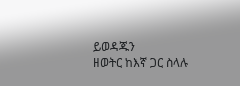ይወዳጁን
ዘወትር ከእኛ ጋር ስላሉ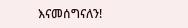እናመሰግናለን!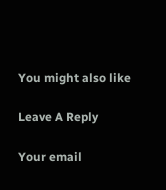You might also like

Leave A Reply

Your email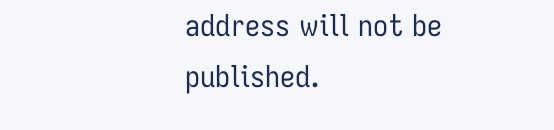address will not be published.